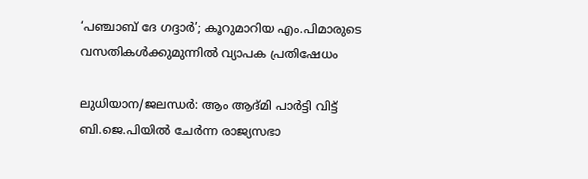‘പഞ്ചാബ് ദേ ഗദ്ദാർ’; കൂറുമാറിയ എം.പിമാരുടെ വസതികൾക്കുമുന്നിൽ വ്യാപക പ്രതിഷേധം

ലുധിയാന/ജലന്ധർ: ആം ആദ്മി പാർട്ടി വിട്ട് ബി.ജെ.പിയിൽ ചേർന്ന രാജ്യസഭാ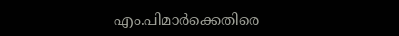എം.പിമാർക്കെതിരെ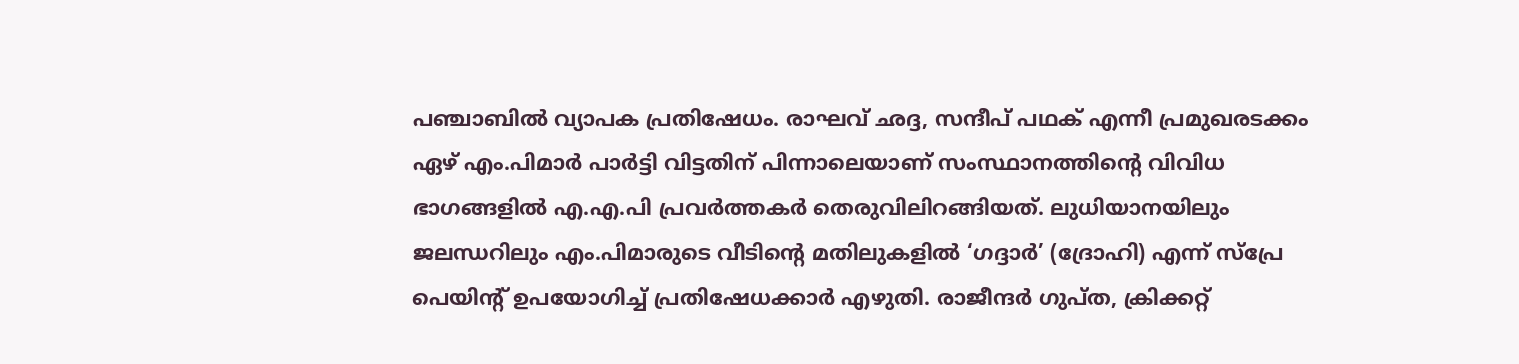പഞ്ചാബിൽ വ്യാപക പ്രതിഷേധം. രാഘവ് ഛദ്ദ, സന്ദീപ് പഥക് എന്നീ പ്രമുഖരടക്കം ഏഴ് എം.പിമാർ പാർട്ടി വിട്ടതിന് പിന്നാലെയാണ് സംസ്ഥാനത്തിന്റെ വിവിധ ഭാഗങ്ങളിൽ എ.എ.പി പ്രവർത്തകർ തെരുവിലിറങ്ങിയത്. ലുധിയാനയിലും ജലന്ധറിലും എം.പിമാരുടെ വീടിന്റെ മതിലുകളിൽ ‘ഗദ്ദാർ’ (ദ്രോഹി) എന്ന് സ്പ്രേ പെയിന്റ് ഉപയോഗിച്ച് പ്രതിഷേധക്കാർ എഴുതി. രാജീന്ദർ ഗുപ്ത, ക്രിക്കറ്റ്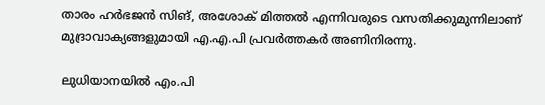താരം ഹർഭജൻ സിങ്, അശോക് മിത്തൽ എന്നിവരുടെ വസതിക്കുമുന്നിലാണ് മുദ്രാവാക്യങ്ങളുമായി എ.എ.പി പ്രവർത്തകർ അണിനിരന്നു.

ലുധിയാനയിൽ എം.പി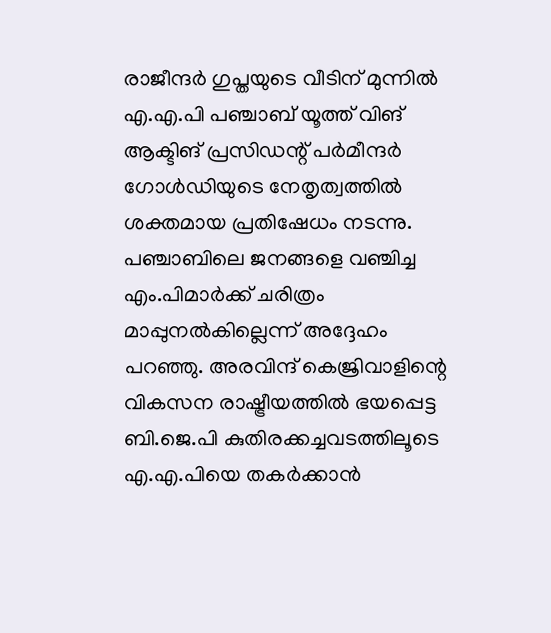രാജീന്ദർ ഗുപ്തയുടെ വീടിന് മുന്നിൽ എ.എ.പി പഞ്ചാബ് യൂത്ത് വിങ് ആക്ടിങ് പ്രസിഡന്റ് പർമീന്ദർ ഗോൾഡിയുടെ നേതൃത്വത്തിൽ ശക്തമായ പ്രതിഷേധം നടന്നു. പഞ്ചാബിലെ ജനങ്ങളെ വഞ്ചിച്ച എം.പിമാർക്ക് ചരിത്രം മാപ്പുനൽകില്ലെന്ന് അദ്ദേഹം പറഞ്ഞു. അരവിന്ദ് കെജ്രിവാളിന്റെ വികസന രാഷ്ട്രീയത്തിൽ ഭയപ്പെട്ട ബി.ജെ.പി കുതിരക്കച്ചവടത്തിലൂടെ എ.എ.പിയെ തകർക്കാൻ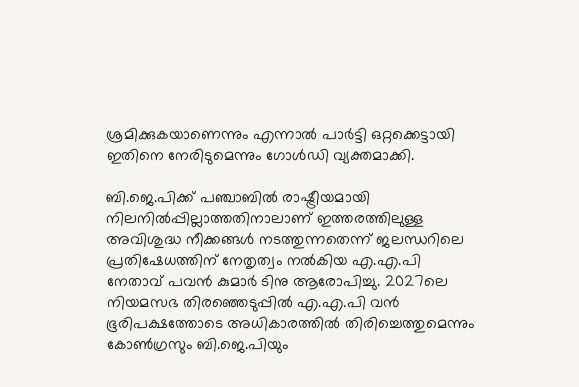ശ്രമിക്കുകയാണെന്നും എന്നാൽ പാർട്ടി ഒറ്റക്കെട്ടായി ഇതിനെ നേരിടുമെന്നും ഗോൾഡി വ്യക്തമാക്കി.

ബി.ജെ.പിക്ക് പഞ്ചാബിൽ രാഷ്ട്രീയമായി നിലനിൽപ്പില്ലാത്തതിനാലാണ് ഇത്തരത്തിലുള്ള അവിശുദ്ധ നീക്കങ്ങൾ നടത്തുന്നതെന്ന് ജലന്ധറിലെ പ്രതിഷേധത്തിന് നേതൃത്വം നൽകിയ എ.എ.പി നേതാവ് പവൻ കുമാർ ടിനു ആരോപിച്ചു. 2027ലെ നിയമസഭ തിരഞ്ഞെടുപ്പിൽ എ.എ.പി വൻ ഭൂരിപക്ഷത്തോടെ അധികാരത്തിൽ തിരിച്ചെത്തുമെന്നും കോൺഗ്രസും ബി.ജെ.പിയും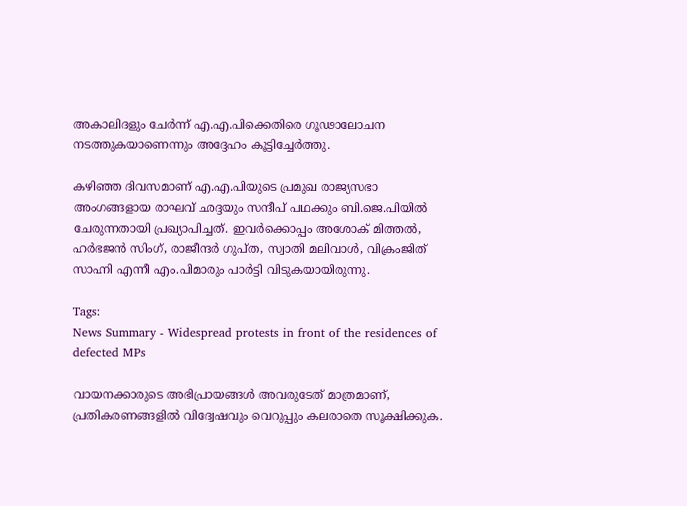അകാലിദളും ചേർന്ന് എ.എ.പിക്കെതിരെ ഗൂഢാലോചന നടത്തുകയാണെന്നും അദ്ദേഹം കൂട്ടിച്ചേർത്തു.

കഴിഞ്ഞ ദിവസമാണ് എ.എ.പിയുടെ പ്രമുഖ രാജ്യസഭാ അംഗങ്ങളായ രാഘവ് ഛദ്ദയും സന്ദീപ് പഥക്കും ബി.ജെ.പിയിൽ ചേരുന്നതായി പ്രഖ്യാപിച്ചത്. ഇവർക്കൊപ്പം അശോക് മിത്തൽ, ഹർഭജൻ സിംഗ്, രാജീന്ദർ ഗുപ്ത, സ്വാതി മലിവാൾ, വിക്രംജിത് സാഹ്നി എന്നീ എം.പിമാരും പാർട്ടി വിടുകയായിരുന്നു.

Tags:
News Summary - Widespread protests in front of the residences of defected MPs

വായനക്കാരുടെ അഭിപ്രായങ്ങള്‍ അവരുടേത് മാത്രമാണ്, പ്രതികരണങ്ങളിൽ വിദ്വേഷവും വെറുപ്പും കലരാതെ സൂക്ഷിക്കുക.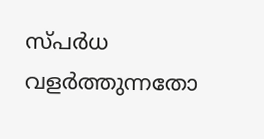സ്പർധ വളർത്തുന്നതോ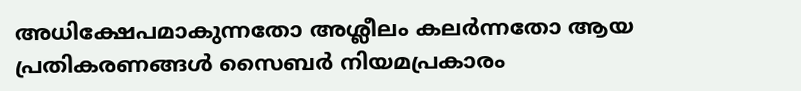അധിക്ഷേപമാകുന്നതോ അശ്ലീലം കലർന്നതോ ആയ പ്രതികരണങ്ങൾ സൈബർ നിയമപ്രകാരം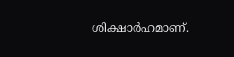ശിക്ഷാർഹമാണ്.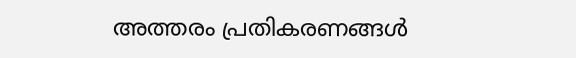അത്തരം പ്രതികരണങ്ങൾ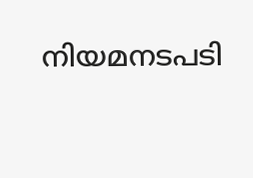നിയമനടപടി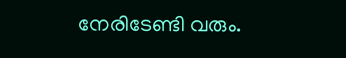നേരിടേണ്ടി വരും.